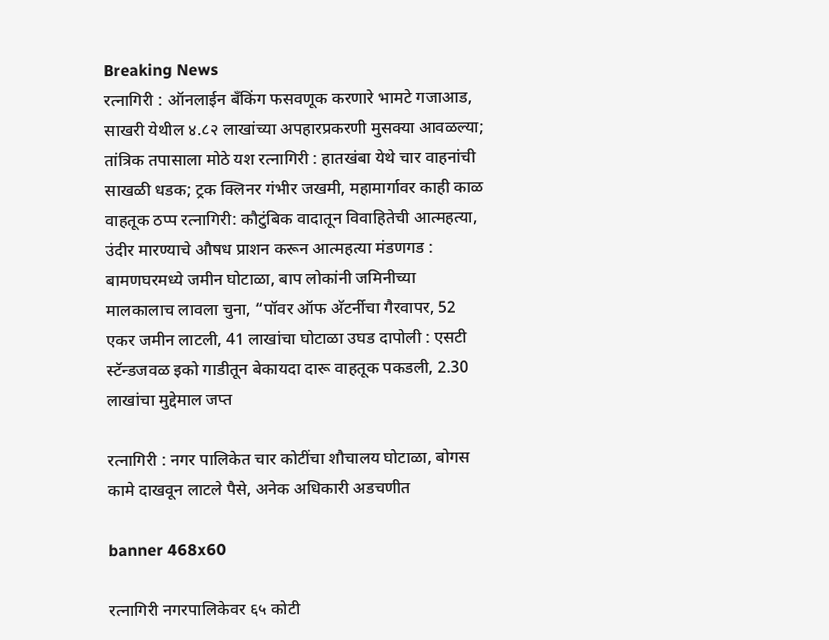Breaking News
रत्नागिरी : ऑनलाईन बँकिंग फसवणूक करणारे भामटे गजाआड, साखरी येथील ४.८२ लाखांच्या अपहारप्रकरणी मुसक्या आवळल्या; तांत्रिक तपासाला मोठे यश रत्नागिरी : हातखंबा येथे चार वाहनांची साखळी धडक; ट्रक क्लिनर गंभीर जखमी, महामार्गावर काही काळ वाहतूक ठप्प रत्नागिरी: कौटुंबिक वादातून विवाहितेची आत्महत्या, उंदीर मारण्याचे औषध प्राशन करून आत्महत्या मंडणगड : बामणघरमध्ये जमीन घोटाळा, बाप लोकांनी जमिनीच्या मालकालाच लावला चुना, “पॉवर ऑफ अ‍ॅटर्नीचा गैरवापर, 52 एकर जमीन लाटली, 41 लाखांचा घोटाळा उघड दापोली : एसटी स्टॅन्डजवळ इको गाडीतून बेकायदा दारू वाहतूक पकडली, 2.30 लाखांचा मुद्देमाल जप्त

रत्नागिरी : नगर पालिकेत चार कोटींचा शौचालय घोटाळा, बोगस कामे दाखवून लाटले पैसे, अनेक अधिकारी अडचणीत

banner 468x60

रत्नागिरी नगरपालिकेवर ६५ कोटी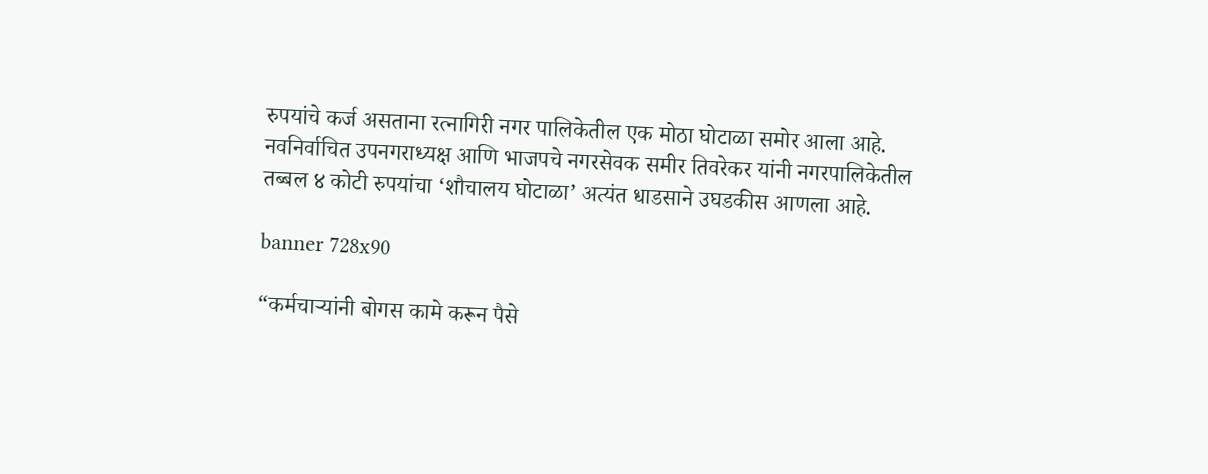रुपयांचे कर्ज असताना रत्नागिरी नगर पालिकेतील एक मोठा घोटाळा समोर आला आहे. नवनिर्वाचित उपनगराध्यक्ष आणि भाजपचे नगरसेवक समीर तिवरेकर यांनी नगरपालिकेतील तब्बल ४ कोटी रुपयांचा ‘शौचालय घोटाळा’ अत्यंत धाडसाने उघडकीस आणला आहे.

banner 728x90

“कर्मचाऱ्यांनी बोगस कामे करून पैसे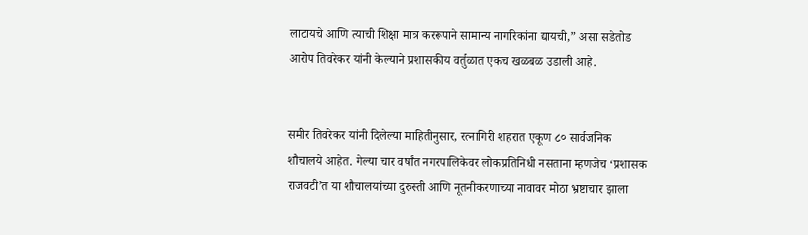लाटायचे आणि त्याची शिक्षा मात्र कररूपाने सामान्य नागरिकांना द्यायची,” असा सडेतोड आरोप तिवरेकर यांनी केल्याने प्रशासकीय वर्तुळात एकच खळबळ उडाली आहे.


समीर तिवरेकर यांनी दिलेल्या माहितीनुसार, रत्नागिरी शहरात एकूण ८० सार्वजनिक शौचालये आहेत. गेल्या चार वर्षांत नगरपालिकेवर लोकप्रतिनिधी नसताना म्हणजेच ‘प्रशासक राजवटी’त या शौचालयांच्या दुरुस्ती आणि नूतनीकरणाच्या नावावर मोठा भ्रष्टाचार झाला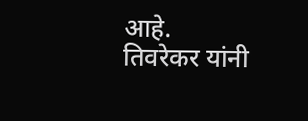आहे.
तिवरेकर यांनी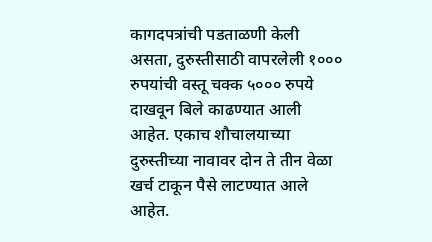कागदपत्रांची पडताळणी केली असता, दुरुस्तीसाठी वापरलेली १००० रुपयांची वस्तू चक्क ५००० रुपये दाखवून बिले काढण्यात आली आहेत. एकाच शौचालयाच्या दुरुस्तीच्या नावावर दोन ते तीन वेळा खर्च टाकून पैसे लाटण्यात आले आहेत.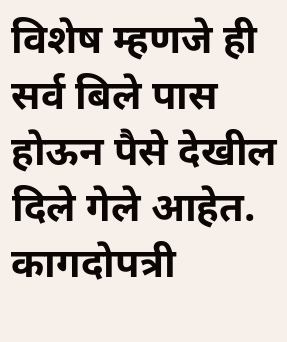विशेष म्हणजे ही सर्व बिले पास होऊन पैसे देखील दिले गेले आहेत. कागदोपत्री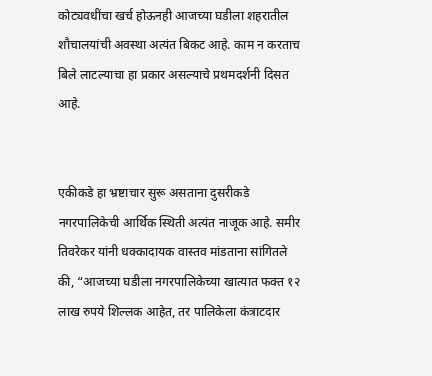कोट्यवधींचा खर्च होऊनही आजच्या घडीला शहरातील शौचालयांची अवस्था अत्यंत बिकट आहे. काम न करताच बिले लाटल्याचा हा प्रकार असल्याचे प्रथमदर्शनी दिसत आहे.


एकीकडे हा भ्रष्टाचार सुरू असताना दुसरीकडे नगरपालिकेची आर्थिक स्थिती अत्यंत नाजूक आहे. समीर तिवरेकर यांनी धक्कादायक वास्तव मांडताना सांगितले की, “आजच्या घडीला नगरपालिकेच्या खात्यात फक्त १२ लाख रुपये शिल्लक आहेत, तर पालिकेला कंत्राटदार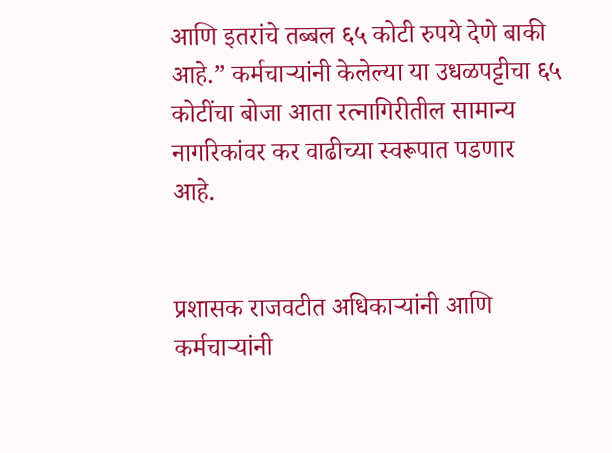आणि इतरांचे तब्बल ६५ कोटी रुपये देणे बाकी आहे.” कर्मचाऱ्यांनी केलेल्या या उधळपट्टीचा ६५ कोटींचा बोजा आता रत्नागिरीतील सामान्य नागरिकांवर कर वाढीच्या स्वरूपात पडणार आहे.


प्रशासक राजवटीत अधिकाऱ्यांनी आणि कर्मचाऱ्यांनी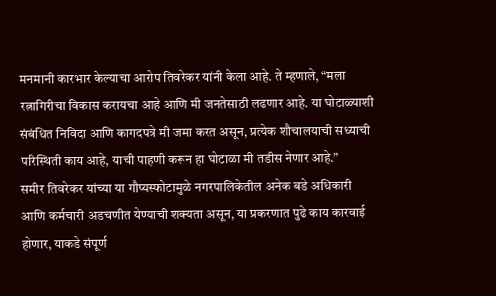मनमानी कारभार केल्याचा आरोप तिवरेकर यांनी केला आहे. ते म्हणाले, “मला रत्नागिरीचा विकास करायचा आहे आणि मी जनतेसाठी लढणार आहे. या घोटाळ्याशी संबंधित निविदा आणि कागदपत्रे मी जमा करत असून, प्रत्येक शौचालयाची सध्याची परिस्थिती काय आहे, याची पाहणी करून हा घोटाळा मी तडीस नेणार आहे.”
समीर तिवरेकर यांच्या या गौप्यस्फोटामुळे नगरपालिकेतील अनेक बडे अधिकारी आणि कर्मचारी अडचणीत येण्याची शक्यता असून, या प्रकरणात पुढे काय कारवाई होणार, याकडे संपूर्ण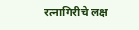रत्नागिरीचे लक्ष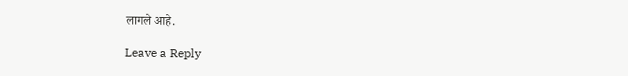लागले आहे.

Leave a Reply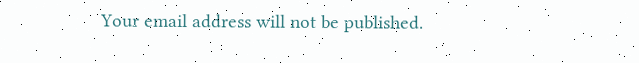Your email address will not be published.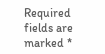Required fields are marked *